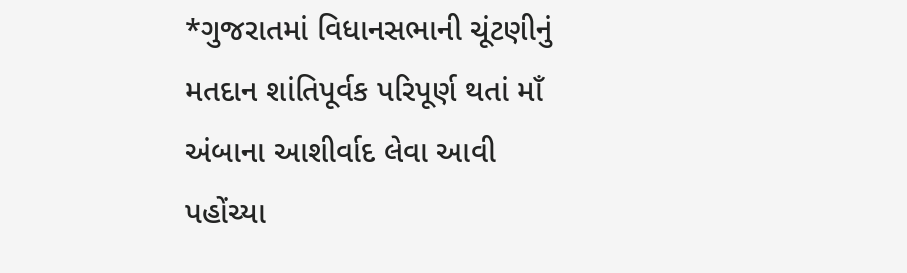*ગુજરાતમાં વિધાનસભાની ચૂંટણીનું મતદાન શાંતિપૂર્વક પરિપૂર્ણ થતાં માઁ અંબાના આશીર્વાદ લેવા આવી પહોંચ્યા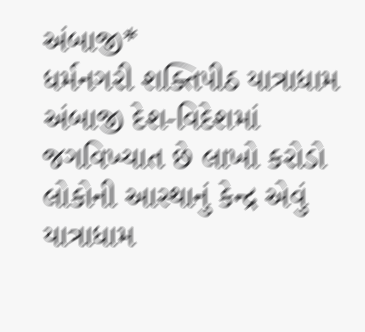અંબાજી*
ધર્મનગરી શક્તિપીઠ યાત્રાધામ અંબાજી દેશ-વિદેશમાં જગવિખ્યાત છે લાખો કરોડો લોકોની આસ્થાનું કેન્દ્ર એવું યાત્રાધામ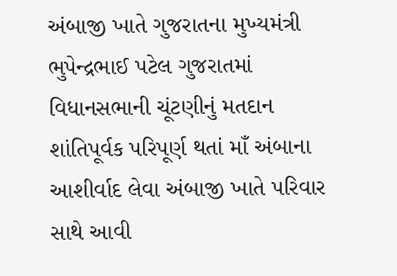અંબાજી ખાતે ગુજરાતના મુખ્યમંત્રી ભુપેન્દ્રભાઈ પટેલ ગુજરાતમાં વિધાનસભાની ચૂંટણીનું મતદાન શાંતિપૂર્વક પરિપૂર્ણ થતાં માઁ અંબાના આશીર્વાદ લેવા અંબાજી ખાતે પરિવાર સાથે આવી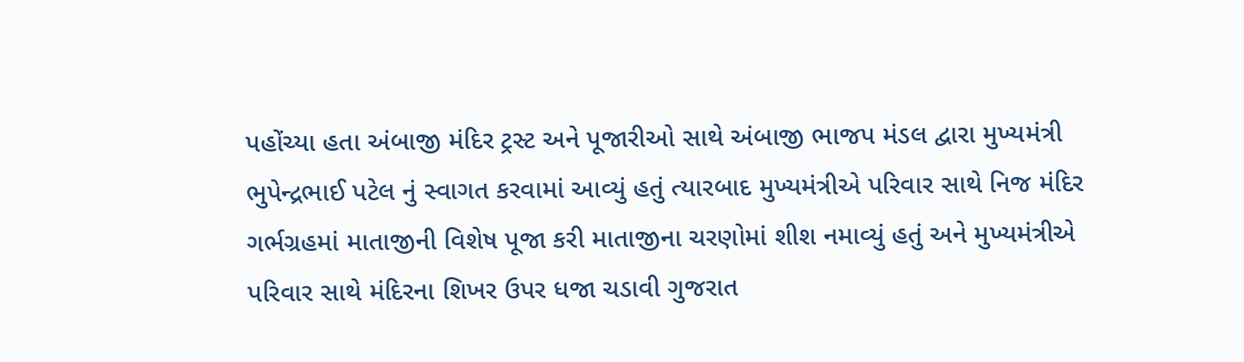પહોંચ્યા હતા અંબાજી મંદિર ટ્રસ્ટ અને પૂજારીઓ સાથે અંબાજી ભાજપ મંડલ દ્વારા મુખ્યમંત્રી ભુપેન્દ્રભાઈ પટેલ નું સ્વાગત કરવામાં આવ્યું હતું ત્યારબાદ મુખ્યમંત્રીએ પરિવાર સાથે નિજ મંદિર ગર્ભગ્રહમાં માતાજીની વિશેષ પૂજા કરી માતાજીના ચરણોમાં શીશ નમાવ્યું હતું અને મુખ્યમંત્રીએ પરિવાર સાથે મંદિરના શિખર ઉપર ધજા ચડાવી ગુજરાત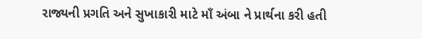રાજ્યની પ્રગતિ અને સુખાકારી માટે માઁ અંબા ને પ્રાર્થના કરી હતી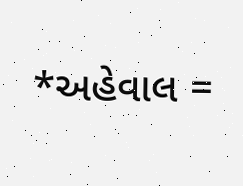*અહેવાલ =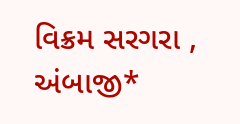વિક્રમ સરગરા , અંબાજી*